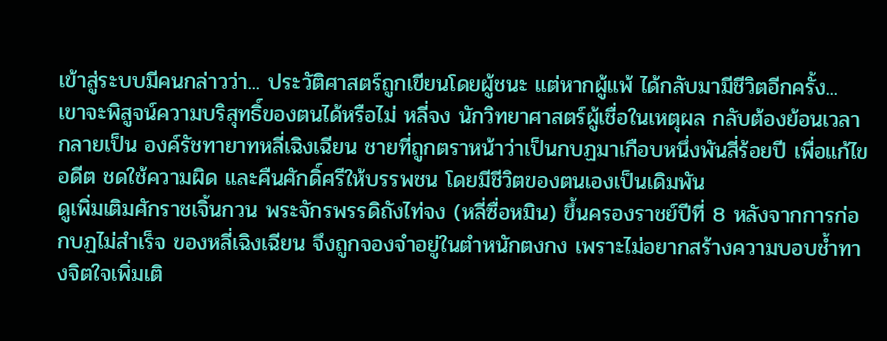เข้าสู่ระบบมีคนกล่าวว่า... ประวัติศาสตร์ถูกเขียนโดยผู้ชนะ แต่หากผู้แพ้ ได้กลับมามีชีวิตอีกครั้ง... เขาจะพิสูจน์ความบริสุทธิ์ของตนได้หรือไม่ หลี่จง นักวิทยาศาสตร์ผู้เชื่อในเหตุผล กลับต้องย้อนเวลากลายเป็น องค์รัชทายาทหลี่เฉิงเฉียน ชายที่ถูกตราหน้าว่าเป็นกบฏมาเกือบหนึ่งพันสี่ร้อยปี เพื่อแก้ไขอดีต ชดใช้ความผิด และคืนศักดิ์ศรีให้บรรพชน โดยมีชีวิตของตนเองเป็นเดิมพัน
ดูเพิ่มเติมศักราชเจิ้นกวน พระจักรพรรดิถังไท่จง (หลี่ซื่อหมิน) ขึ้นครองราชย์ปีที่ 8 หลังจากการก่อกบฏไม่สำเร็จ ของหลี่เฉิงเฉียน จึงถูกจองจำอยู่ในตำหนักตงกง เพราะไม่อยากสร้างความบอบช้ำทางจิตใจเพิ่มเติ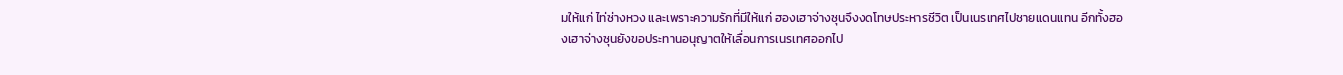มให้แก่ ไท่ซ่างหวง และเพราะความรักที่มีให้แก่ ฮองเฮาจ่างซุนจึงงดโทษประหารชีวิต เป็นเนรเทศไปชายแดนแทน อีกทั้งฮองเฮาจ่างซุนยังขอประทานอนุญาตให้เลื่อนการเนรเทศออกไป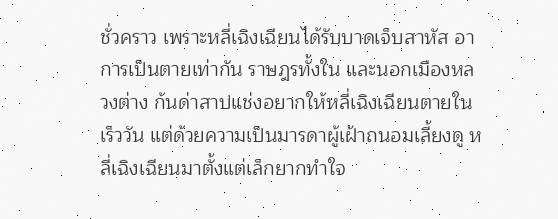ชั่วคราว เพราะหลี่เฉิงเฉียนได้รับบาดเจ็บสาหัส อาการเป็นตายเท่ากัน ราษฎรทั้งใน และนอกเมืองหลวงต่าง ก้นด่าสาปแช่งอยากให้หลี่เฉิงเฉียนตายในเร็ววัน แต่ด้วยความเป็นมารดาผู้เฝ้าถนอมเลี้ยงดู หลี่เฉิงเฉียนมาตั้งแต่เล็กยากทำใจ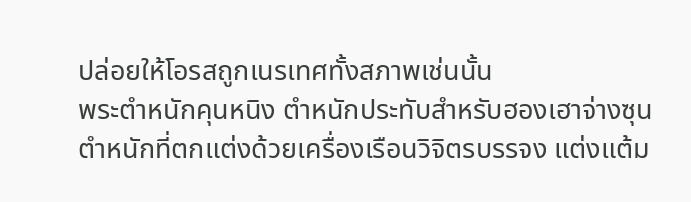ปล่อยให้โอรสถูกเนรเทศทั้งสภาพเช่นนั้น
พระตำหนักคุนหนิง ตำหนักประทับสำหรับฮองเฮาจ่างซุน ตำหนักที่ตกแต่งด้วยเครื่องเรือนวิจิตรบรรจง แต่งแต้ม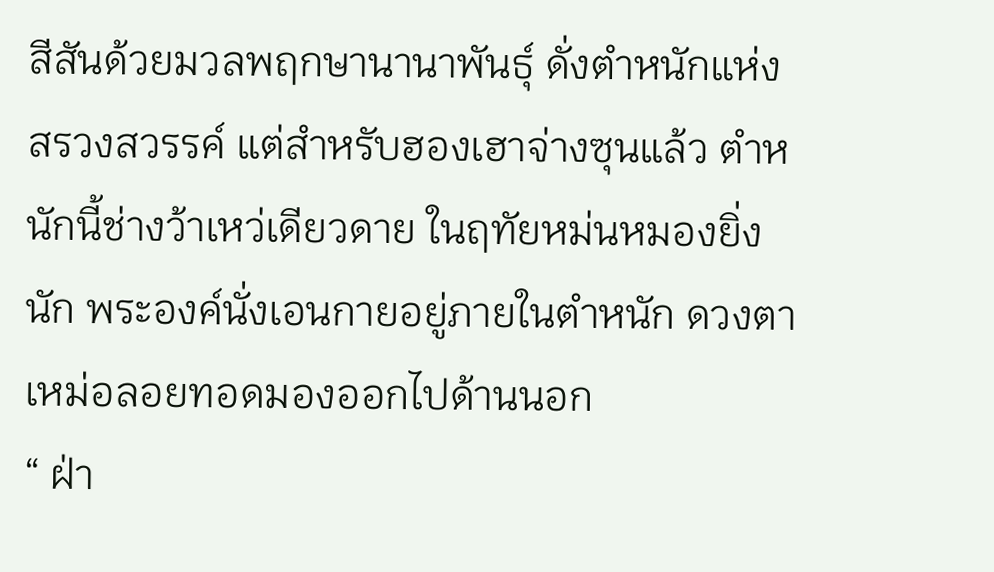สีสันด้วยมวลพฤกษานานาพันธุ์ ดั่งตำหนักแห่งสรวงสวรรค์ แต่สำหรับฮองเฮาจ่างซุนแล้ว ตำหนักนี้ช่างว้าเหว่เดียวดาย ในฤทัยหม่นหมองยิ่งนัก พระองค์นั่งเอนกายอยู่ภายในตำหนัก ดวงตาเหม่อลอยทอดมองออกไปด้านนอก
“ ฝ่า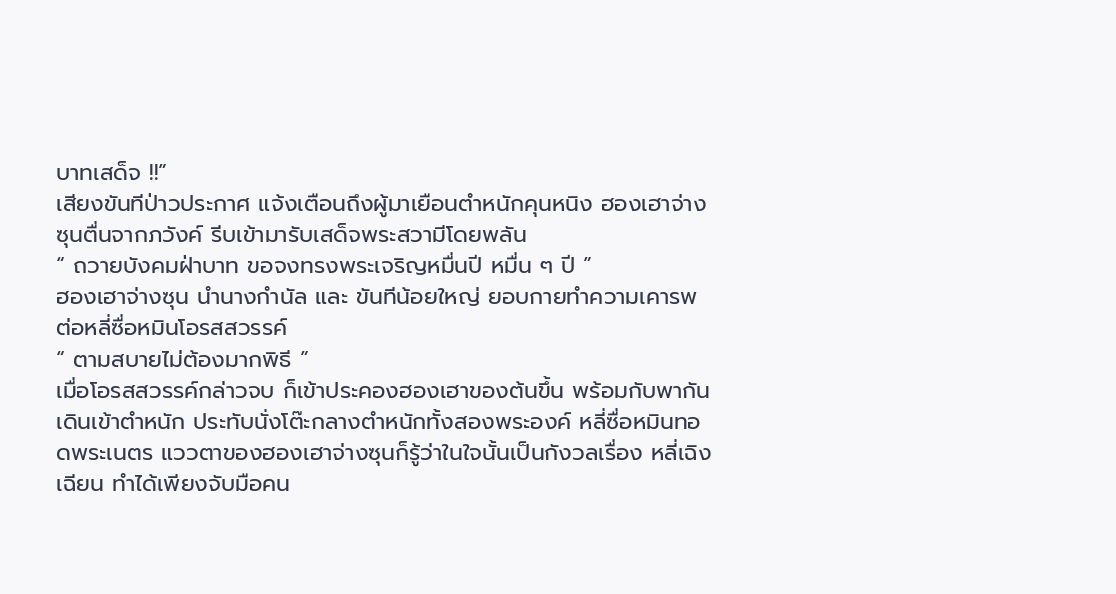บาทเสด็จ !!”
เสียงขันทีป่าวประกาศ แจ้งเตือนถึงผู้มาเยือนตำหนักคุนหนิง ฮองเฮาจ่างซุนตื่นจากภวังค์ รีบเข้ามารับเสด็จพระสวามีโดยพลัน
“ ถวายบังคมฝ่าบาท ขอจงทรงพระเจริญหมื่นปี หมื่น ๆ ปี ”
ฮองเฮาจ่างซุน นำนางกำนัล และ ขันทีน้อยใหญ่ ยอบกายทำความเคารพต่อหลี่ซื่อหมินโอรสสวรรค์
“ ตามสบายไม่ต้องมากพิธี ”
เมื่อโอรสสวรรค์กล่าวจบ ก็เข้าประคองฮองเฮาของต้นขึ้น พร้อมกับพากันเดินเข้าตำหนัก ประทับนั่งโต๊ะกลางตำหนักทั้งสองพระองค์ หลี่ซื่อหมินทอดพระเนตร แววตาของฮองเฮาจ่างซุนก็รู้ว่าในใจนั้นเป็นกังวลเรื่อง หลี่เฉิงเฉียน ทำได้เพียงจับมือคน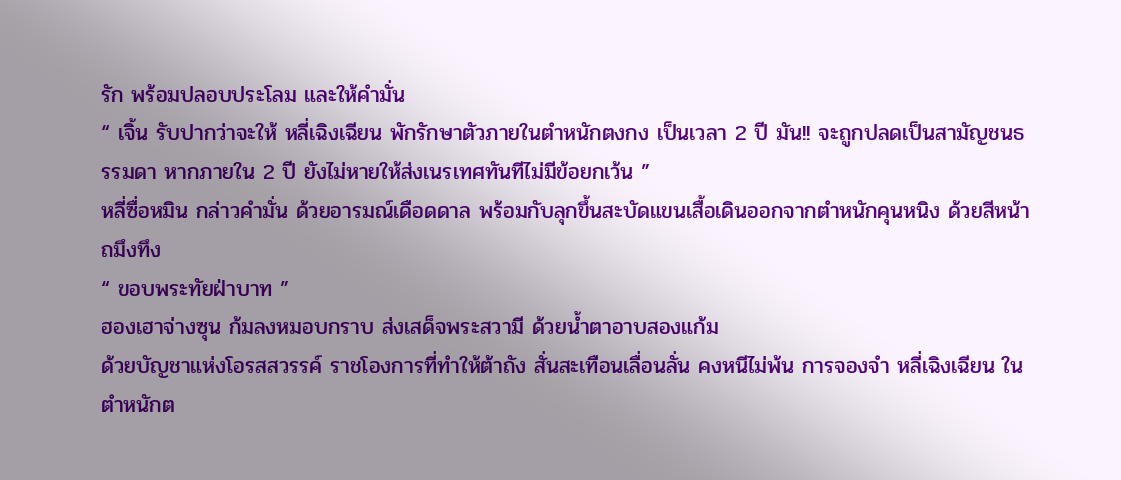รัก พร้อมปลอบประโลม และให้คำมั่น
“ เจิ้น รับปากว่าจะให้ หลี่เฉิงเฉียน พักรักษาตัวภายในตำหนักตงกง เป็นเวลา 2 ปี มัน!! จะถูกปลดเป็นสามัญชนธรรมดา หากภายใน 2 ปี ยังไม่หายให้ส่งเนรเทศทันทีไม่มีข้อยกเว้น ”
หลี่ซื่อหมิน กล่าวคำมั่น ด้วยอารมณ์เดือดดาล พร้อมกับลุกขึ้นสะบัดแขนเสื้อเดินออกจากตำหนักคุนหนิง ด้วยสีหน้าถมึงทึง
“ ขอบพระทัยฝ่าบาท ”
ฮองเฮาจ่างซุน ก้มลงหมอบกราบ ส่งเสด็จพระสวามี ด้วยน้ำตาอาบสองแก้ม
ด้วยบัญชาแห่งโอรสสวรรค์ ราชโองการที่ทำให้ต้าถัง สั่นสะเทือนเลื่อนลั่น คงหนีไม่พ้น การจองจำ หลี่เฉิงเฉียน ในตำหนักต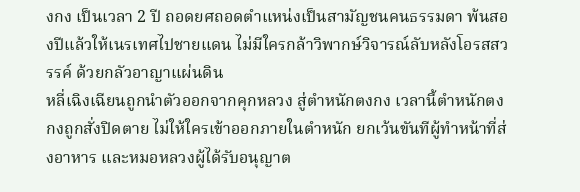งกง เป็นเวลา 2 ปี ถอดยศถอดตำแหน่งเป็นสามัญชนคนธรรมดา พ้นสองปีแล้วให้เนรเทศไปชายแดน ไม่มีใครกล้าวิพากษ์วิจารณ์ลับหลังโอรสสวรรค์ ด้วยกลัวอาญาแผ่นดิน
หลี่เฉิงเฉียนถูกนำตัวออกจากคุกหลวง สู่ตำหนักตงกง เวลานี้ตำหนักตงกงถูกสั่งปิดตาย ไม่ให้ใครเข้าออกภายในตำหนัก ยกเว้นขันทีผู้ทำหน้าที่ส่งอาหาร และหมอหลวงผู้ได้รับอนุญาต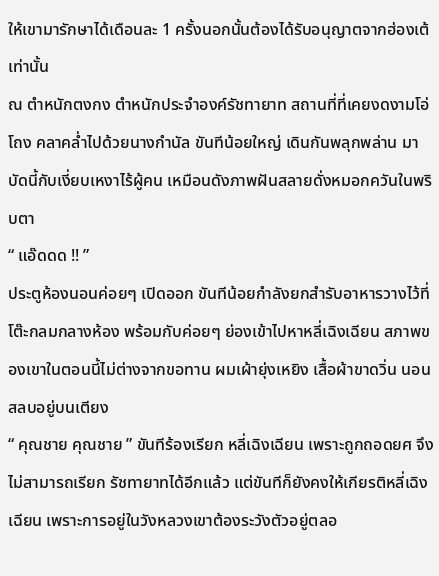ให้เขามารักษาได้เดือนละ 1 ครั้งนอกนั้นต้องได้รับอนุญาตจากฮ่องเต้เท่านั้น
ณ ตำหนักตงกง ตำหนักประจำองค์รัชทายาท สถานที่ที่เคยงดงามโอ่โถง คลาคล่ำไปด้วยนางกำนัล ขันทีน้อยใหญ่ เดินกันพลุกพล่าน มาบัดนี้กับเงี่ยบเหงาไร้ผู้คน เหมือนดังภาพฝันสลายดั่งหมอกควันในพริบตา
“ แอ๊ดดด !! ”
ประตูห้องนอนค่อยๆ เปิดออก ขันทีน้อยกำลังยกสำรับอาหารวางไว้ที่โต๊ะกลมกลางห้อง พร้อมกับค่อยๆ ย่องเข้าไปหาหลี่เฉิงเฉียน สภาพของเขาในตอนนี้ไม่ต่างจากขอทาน ผมเผ้ายุ่งเหยิง เสื้อผ้าขาดวิ่น นอนสลบอยู่บนเตียง
“ คุณชาย คุณชาย ” ขันทีร้องเรียก หลี่เฉิงเฉียน เพราะถูกถอดยศ จึงไม่สามารถเรียก รัชทายาทได้อีกแล้ว แต่ขันทีก็ยังคงให้เกียรติหลี่เฉิงเฉียน เพราะการอยู่ในวังหลวงเขาต้องระวังตัวอยู่ตลอ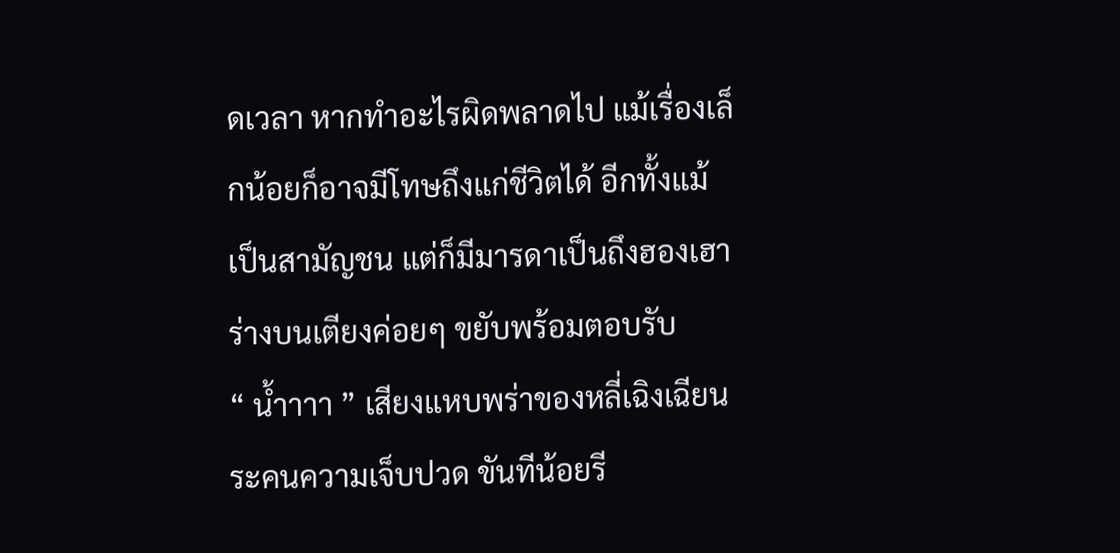ดเวลา หากทำอะไรผิดพลาดไป แม้เรื่องเล็กน้อยก็อาจมีโทษถึงแก่ชีวิตได้ อีกทั้งแม้เป็นสามัญชน แต่ก็มีมารดาเป็นถึงฮองเฮา ร่างบนเตียงค่อยๆ ขยับพร้อมตอบรับ
“ น้ำาาา ” เสียงแหบพร่าของหลี่เฉิงเฉียน ระคนความเจ็บปวด ขันทีน้อยรี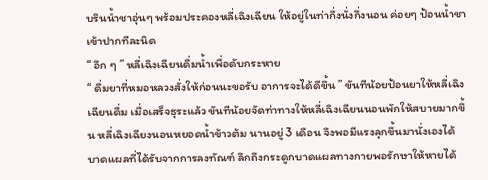บรินน้ำชาอุ่นๆ พร้อมประคองหลี่เฉิงเฉียน ให้อยู่ในท่ากึ่งนั่งกึ่งนอน ค่อยๆ ป้อนน้ำชาเข้าปากทีละนิด
“ อึก ๆ ” หลี่เฉิงเฉียนดื่มน้ำเพื่อดับกระหาย
“ ดื่มยาที่หมอหลวงสั่งให้ก่อนนะขอรับ อาการจะได้ดีขึ้น ” ขันทีน้อยป้อนยาให้หลี่เฉิงเฉียนดื่ม เมื่อเสร็จธุระแล้ว ขันทีน้อยจัดท่าทางให้หลี่เฉิงเฉียนนอนพักให้สบายมากขึ้น หลี่เฉิงเฉียงนอนหยอดน้ำข้าวต้ม นานอยู่ 3 เดือน จึงพอมีแรงลุกขึ้นมานั่งเองได้ บาดแผลที่ได้รับจากการลงทัณฑ์ ลึกถึงกระดูกบาดแผลทางกายพอรักษาให้หายได้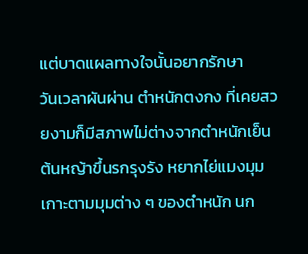แต่บาดแผลทางใจนั้นอยากรักษา
วันเวลาผันผ่าน ตำหนักตงกง ที่เคยสวยงามก็มีสภาพไม่ต่างจากตำหนักเย็น ต้นหญ้าขึ้นรกรุงรัง หยากไย่แมงมุมเกาะตามมุมต่าง ๆ ของตำหนัก นก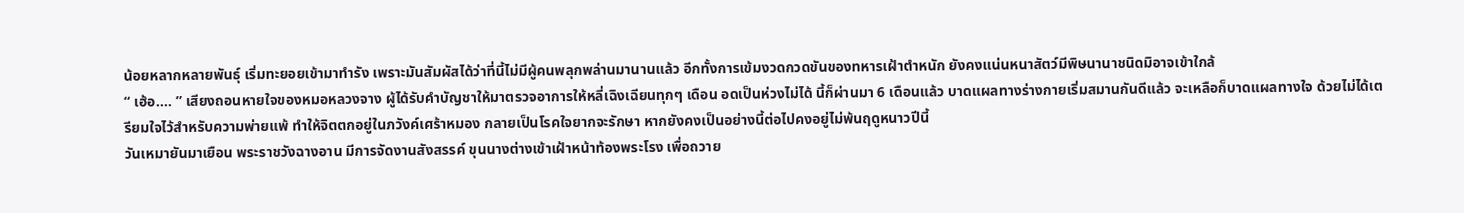น้อยหลากหลายพันธุ์ เริ่มทะยอยเข้ามาทำรัง เพราะมันสัมผัสได้ว่าที่นี้ไม่มีผู้คนพลุกพล่านมานานแล้ว อีกทั้งการเข้มงวดกวดขันของทหารเฝ้าตำหนัก ยังคงแน่นหนาสัตว์มีพิษนานาชนิดมิอาจเข้าใกล้
“ เฮ้อ…. ” เสียงถอนหายใจของหมอหลวงจาง ผู้ได้รับคำบัญชาให้มาตรวจอาการให้หลี่เฉิงเฉียนทุกๆ เดือน อดเป็นห่วงไม่ได้ นี้ก็ผ่านมา 6 เดือนแล้ว บาดแผลทางร่างกายเริ่มสมานกันดีแล้ว จะเหลือก็บาดแผลทางใจ ด้วยไม่ได้เตรียมใจไว้สำหรับความพ่ายแพ้ ทำให้จิตตกอยู่ในภวังค์เศร้าหมอง กลายเป็นโรคใจยากจะรักษา หากยังคงเป็นอย่างนี้ต่อไปคงอยู่ไม่พ้นฤดูหนาวปีนี้
วันเหมายันมาเยือน พระราชวังฉางอาน มีการจัดงานสังสรรค์ ขุนนางต่างเข้าเฝ้าหน้าท้องพระโรง เพื่อถวาย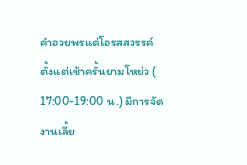คำอวยพรแด่โอรสสวรรค์ ตั้งแต่เช้าครั้นยามโหย่ว ( 17:00-19:00 น.) มีการจัดงานเลี้ย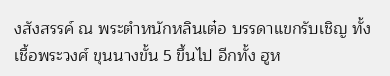งสังสรรค์ ณ พระตำหนักหลินเต๋อ บรรดาแขกรับเชิญ ทั้งเชื้อพระวงศ์ ขุนนางขั้น 5 ขึ้นไป อีกทั้ง ฮูห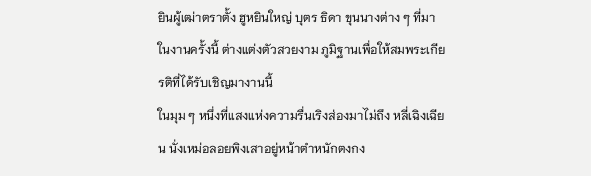ยินผู้เฒ่าตราตั้ง ฮูหยินใหญ่ บุตร ธิดา ขุนนางต่าง ๆ ที่มาในงานครั้งนี้ ต่างแต่งตัวสวยงาม ภูมิฐานเพื่อให้สมพระเกียรติที่ได้รับเชิญมางานนี้
ในมุม ๆ หนึ่งที่แสงแห่งความรื่นเริงส่องมาไม่ถึง หลี่เฉิงเฉียน นั่งเหม่อลอยพิงเสาอยู่หน้าตำหนักตงกง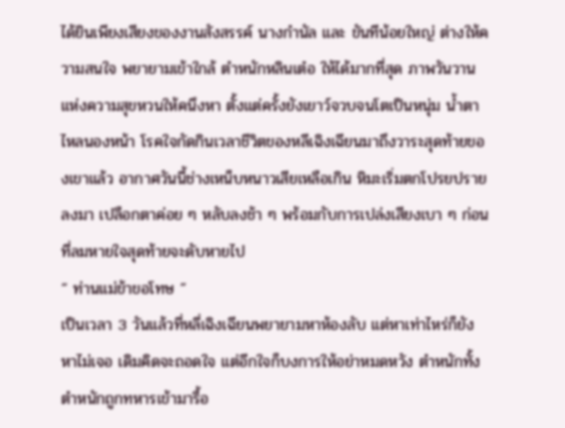ได้ยินเพียงเสียงของงานสังสรรค์ นางกำนัล และ ขันทีน้อยใหญ่ ต่างให้ความสนใจ พยายามเข้าใกล้ ตำหนักหลินเต๋อ ให้ได้มากที่สุด ภาพวันวานแห่งความสุขหวนให้คนึงหา ตั้งแต่ครั้งยังเยาว์จวบจนโตเป็นหนุ่ม น้ำตาไหลนองหน้า โรคใจกัดกินเวลาชีวิตของหลีเฉิงเฉียนมาถึงวาระสุดท้ายของเขาแล้ว อากาศวันนี้ช่างเหน็บหนาวเสียเหลือเกิน หิมะเริ่มตกโปรยปรายลงมา เปลือกตาค่อย ๆ หลับลงช้า ๆ พร้อมกับการเปล่งเสียงเบา ๆ ก่อนที่ลมหายใจสุดท้ายจะดับหายไป
“ ท่านแม่ข้าขอโทษ ”
เป็นเวลา 3 วันแล้วที่หลี่เฉิงเฉียนพยายามหาห้องลับ แต่หาเท่าไหร่ก็ยังหาไม่เจอ เดิมคิดจะถอดใจ แต่อีกใจก็บงการให้อย่าหมดหวัง ตำหนักทั้งตำหนักถูกทหารเข้ามารื้อ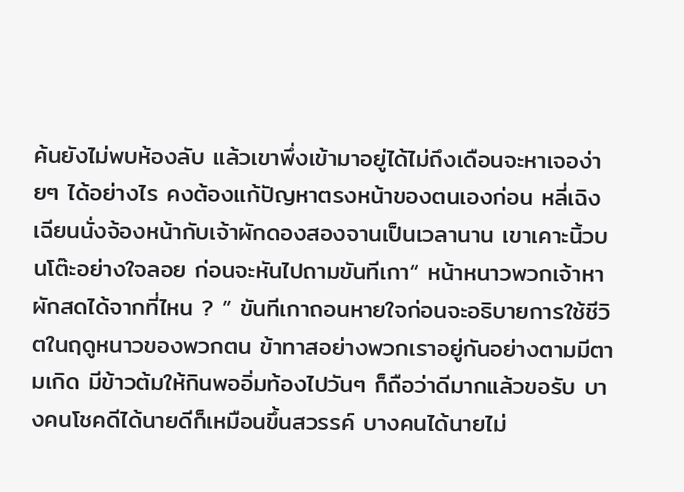ค้นยังไม่พบห้องลับ แล้วเขาพึ่งเข้ามาอยู่ได้ไม่ถึงเดือนจะหาเจอง่ายๆ ได้อย่างไร คงต้องแก้ปัญหาตรงหน้าของตนเองก่อน หลี่เฉิงเฉียนนั่งจ้องหน้ากับเจ้าผักดองสองจานเป็นเวลานาน เขาเคาะนิ้วบนโต๊ะอย่างใจลอย ก่อนจะหันไปถามขันทีเกา“ หน้าหนาวพวกเจ้าหาผักสดได้จากที่ไหน ? ” ขันทีเกาถอนหายใจก่อนจะอธิบายการใช้ชีวิตในฤดูหนาวของพวกตน ข้าทาสอย่างพวกเราอยู่กันอย่างตามมีตามเกิด มีข้าวต้มให้กินพออิ่มท้องไปวันๆ ก็ถือว่าดีมากแล้วขอรับ บางคนโชคดีได้นายดีก็เหมือนขึ้นสวรรค์ บางคนได้นายไม่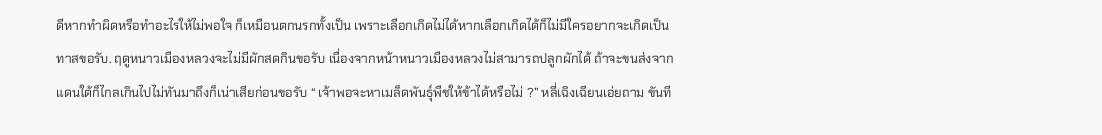ดีหากทำผิดหรือทำอะไรให้ไม่พอใจ ก็เหมือนตกนรกทั้งเป็น เพราะเลือกเกิดไม่ได้หากเลือกเกิดได้ก็ไม่มีใครอยากจะเกิดเป็นทาสขอรับ. ฤดูหนาวเมืองหลวงจะไม่มีผักสดกินขอรับ เนื่องจากหน้าหนาวเมืองหลวงไม่สามารถปลูกผักได้ ถ้าจะขนส่งจากแดนใต้ก็ไกลเกินไปไม่ทันมาถึงก็เน่าเสียก่อนขอรับ “ เจ้าพอจะหาเมล็ดพันธุ์พืชให้ข้าได้หรือไม่ ?” หลี่เฉิงเฉียนเอ่ยถาม ขันที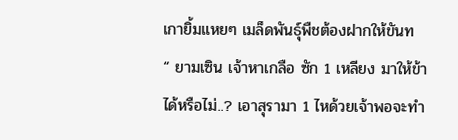เกายิ้มแหยๆ เมล็ดพันธุ์พืชต้องฝากให้ขันท
“ ยามเซิน เจ้าหาเกลือ ซัก 1 เหลียง มาให้ข้าได้หรือไม่..? เอาสุรามา 1 ไหด้วยเจ้าพอจะทำ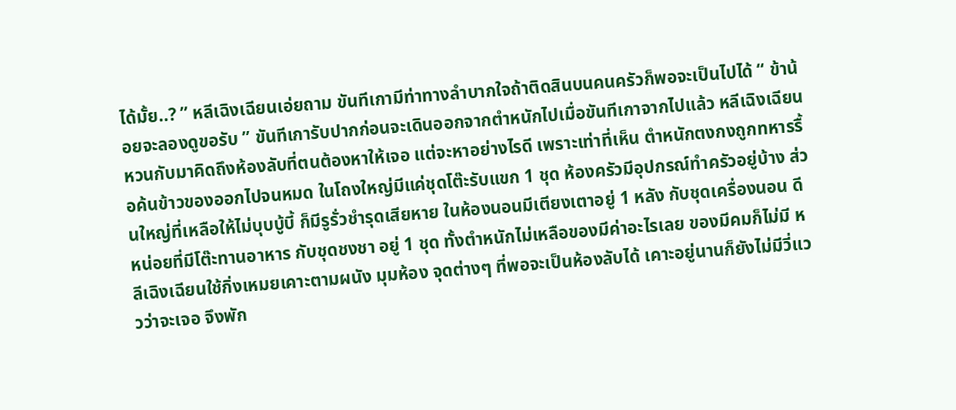ได้มั้ย..? ” หลีเฉิงเฉียนเอ่ยถาม ขันทีเกามีท่าทางลำบากใจถ้าติดสินบนคนครัวก็พอจะเป็นไปได้ “ ข้าน้อยจะลองดูขอรับ ” ขันทีเการับปากก่อนจะเดินออกจากตำหนักไปเมื่อขันทีเกาจากไปแล้ว หลีเฉิงเฉียนหวนกับมาคิดถึงห้องลับที่ตนต้องหาให้เจอ แต่จะหาอย่างไรดี เพราะเท่าที่เห็น ตำหนักตงกงถูกทหารรื้อค้นข้าวของออกไปจนหมด ในโถงใหญ่มีแค่ชุดโต๊ะรับแขก 1 ชุด ห้องครัวมีอุปกรณ์ทำครัวอยู่บ้าง ส่วนใหญ่ที่เหลือให้ไม่บุบบู้บี้ ก็มีรูรั่วชำรุดเสียหาย ในห้องนอนมีเตียงเตาอยู่ 1 หลัง กับชุดเครื่องนอน ดีหน่อยที่มีโต๊ะทานอาหาร กับชุดชงชา อยู่ 1 ชุด ทั้งตำหนักไม่เหลือของมีค่าอะไรเลย ของมีคมก็ไม่มี หลีเฉิงเฉียนใช้กิ่งเหมยเคาะตามผนัง มุมห้อง จุดต่างๆ ที่พอจะเป็นห้องลับได้ เคาะอยู่นานก็ยังไม่มีวี่แววว่าจะเจอ จึงพัก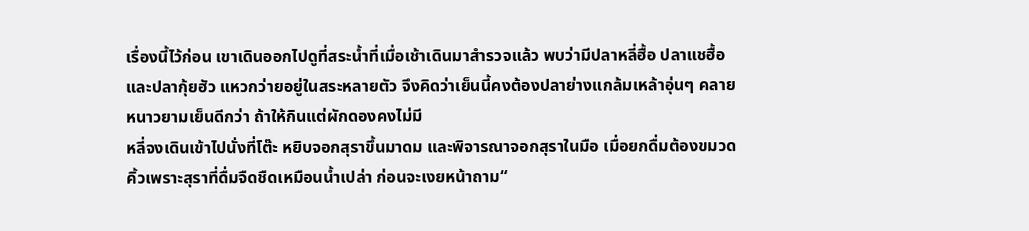เรื่องนี้ไว้ก่อน เขาเดินออกไปดูที่สระน้ำที่เมื่อเช้าเดินมาสำรวจแล้ว พบว่ามีปลาหลี่ฮื้อ ปลาแชฮื้อ และปลากุ้ยฮัว แหวกว่ายอยู่ในสระหลายตัว จึงคิดว่าเย็นนี้คงต้องปลาย่างแกล้มเหล้าอุ่นๆ คลายหนาวยามเย็นดีกว่า ถ้าให้กินแต่ผักดองคงไม่มี
หลี่จงเดินเข้าไปนั่งที่โต๊ะ หยิบจอกสุราขึ้นมาดม และพิจารณาจอกสุราในมือ เมื่อยกดื่มต้องขมวดคิ้วเพราะสุราที่ดื่มจืดชืดเหมือนน้ำเปล่า ก่อนจะเงยหน้าถาม“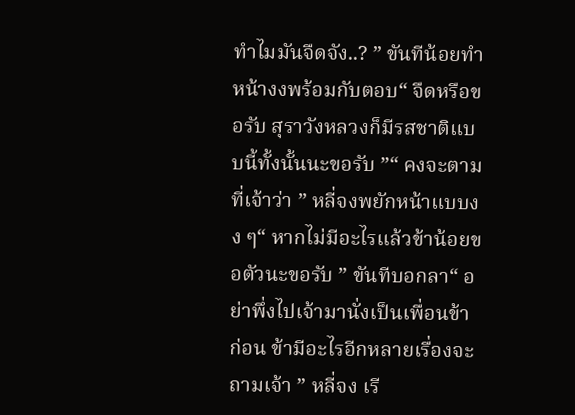ทำไมมันจืดจัง..? ” ขันทีน้อยทำหน้างงพร้อมกับตอบ“ จืดหรือขอรับ สุราวังหลวงก็มีรสชาติแบบนี้ทั้งนั้นนะขอรับ ”“ คงจะตามที่เจ้าว่า ” หลี่จงพยักหน้าแบบงง ๆ“ หากไม่มีอะไรแล้วข้าน้อยขอตัวนะขอรับ ” ขันทีบอกลา“ อย่าพึ่งไปเจ้ามานั่งเป็นเพื่อนข้าก่อน ข้ามีอะไรอีกหลายเรื่องจะถามเจ้า ” หลี่จง เรี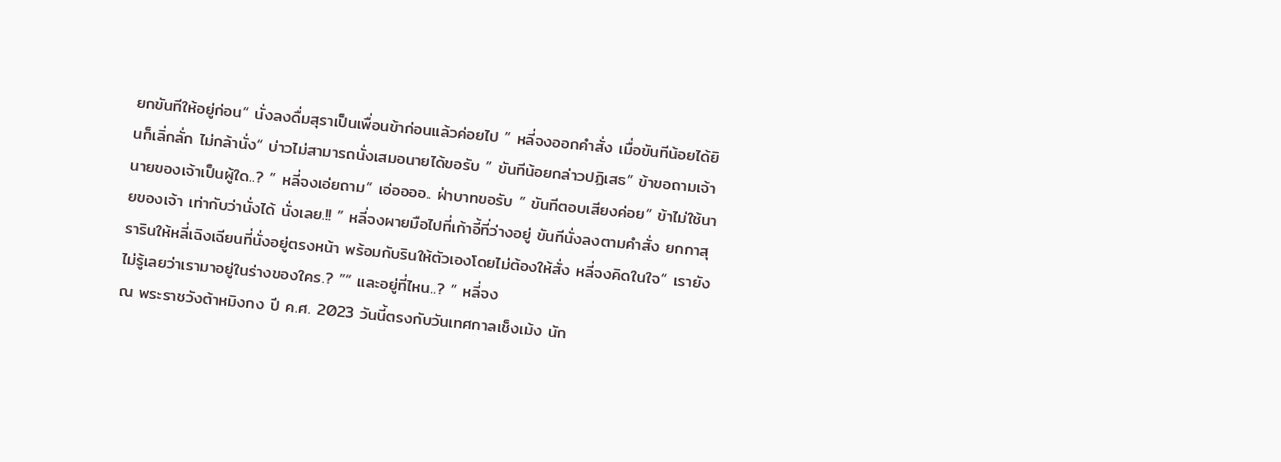ยกขันทีให้อยู่ก่อน“ นั่งลงดื่มสุราเป็นเพื่อนข้าก่อนแล้วค่อยไป ” หลี่จงออกคำสั่ง เมื่อขันทีน้อยได้ยินก็เลิ่กลั่ก ไม่กล้านั่ง“ บ่าวไม่สามารถนั่งเสมอนายได้ขอรับ ” ขันทีน้อยกล่าวปฏิเสธ“ ข้าขอถามเจ้า นายของเจ้าเป็นผู้ใด..? ” หลี่จงเอ่ยถาม“ เอ่ออออ.. ฝ่าบาทขอรับ ” ขันทีตอบเสียงค่อย“ ข้าไม่ใช้นายของเจ้า เท่ากับว่านั่งได้ นั่งเลย.!! ” หลี่จงผายมือไปที่เก้าอี้ที่ว่างอยู่ ขันทีนั่งลงตามคำสั่ง ยกกาสุรารินให้หลี่เฉิงเฉียนที่นั่งอยู่ตรงหน้า พร้อมกับรินให้ตัวเองโดยไม่ต้องให้สั่ง หลี่จงคิดในใจ“ เรายังไม่รู้เลยว่าเรามาอยู่ในร่างของใคร.? ”“ และอยู่ที่ไหน..? ” หลี่จง
ณ พระราชวังต้าหมิงกง ปี ค.ศ. 2023 วันนี้ตรงกับวันเทศกาลเช็งเม้ง นัก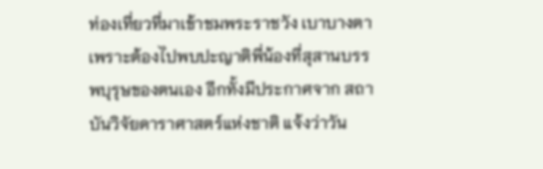ท่องเที่ยวที่มาเข้าชมพระราชวัง เบาบางตาเพราะต้องไปพบปะญาติพี่น้องที่สุสานบรรพบุรุษของตนเอง อีกทั้งมีประกาศจาก สถาบันวิจัยดาราศาสตร์แห่งชาติ แจ้งว่าวัน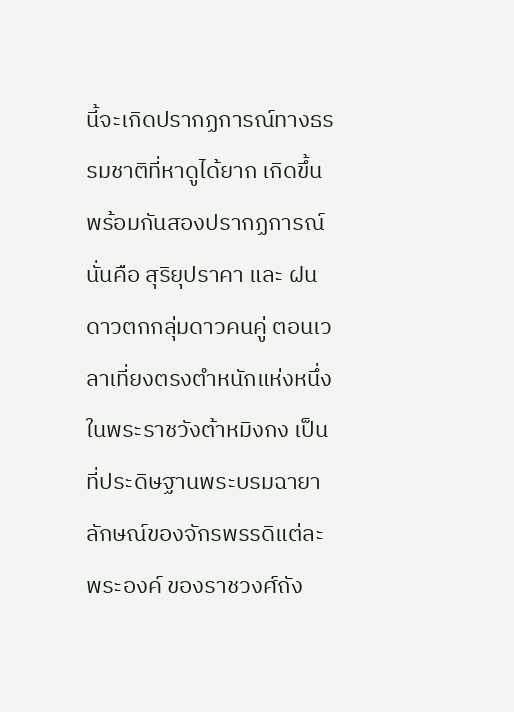นี้จะเกิดปรากฏการณ์ทางธรรมชาติที่หาดูได้ยาก เกิดขึ้นพร้อมกันสองปรากฏการณ์นั่นคือ สุริยุปราคา และ ฝนดาวตกกลุ่มดาวคนคู่ ตอนเวลาเที่ยงตรงตำหนักแห่งหนึ่ง ในพระราชวังต้าหมิงกง เป็นที่ประดิษฐานพระบรมฉายาลักษณ์ของจักรพรรดิแต่ละพระองค์ ของราชวงศ์ถัง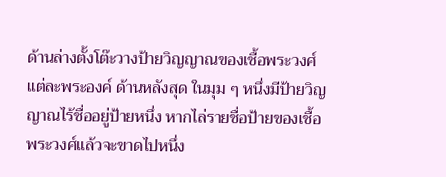ด้านล่างตั้งโต๊ะวางป้ายวิญญาณของเชื้อพระวงศ์แต่ละพระองค์ ด้านหลังสุด ในมุม ๆ หนึ่งมีป้ายวิญญาณไร้ชื่ออยู่ป้ายหนึ่ง หากไล่รายชื่อป้ายของเชื้อพระวงศ์แล้วจะขาดไปหนึ่ง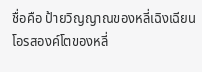ชื่อคือ ป้ายวิญญาณของหลี่เฉิงเฉียนโอรสองค์โตของหลี่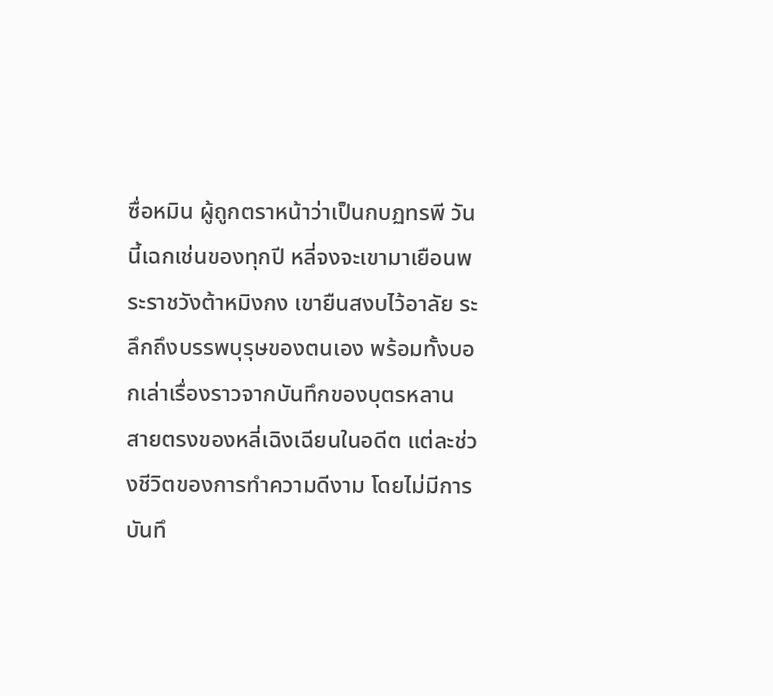ซื่อหมิน ผู้ถูกตราหน้าว่าเป็นกบฏทรพี วันนี้เฉกเช่นของทุกปี หลี่จงจะเขามาเยือนพระราชวังต้าหมิงกง เขายืนสงบไว้อาลัย ระลึกถึงบรรพบุรุษของตนเอง พร้อมทั้งบอกเล่าเรื่องราวจากบันทึกของบุตรหลาน สายตรงของหลี่เฉิงเฉียนในอดีต แต่ละช่วงชีวิตของการทำความดีงาม โดยไม่มีการบันทึ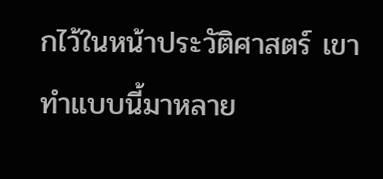กไว้ในหน้าประวัติศาสตร์ เขาทำแบบนี้มาหลาย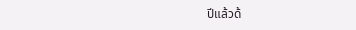ปีแล้วด้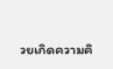วยเกิดความคิ